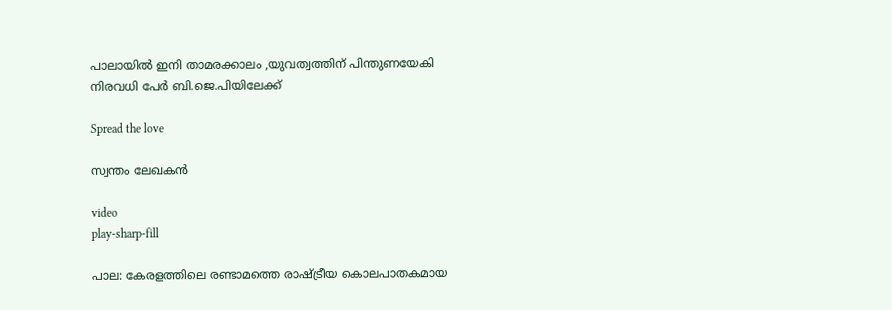പാലായിൽ ഇനി താമരക്കാലം ,യുവത്വത്തിന് പിന്തുണയേകി നിരവധി പേർ ബി.ജെ.പിയിലേക്ക്

Spread the love

സ്വന്തം ലേഖകൻ

video
play-sharp-fill

പാല: കേരളത്തിലെ രണ്ടാമത്തെ രാഷ്ട്രീയ കൊലപാതകമായ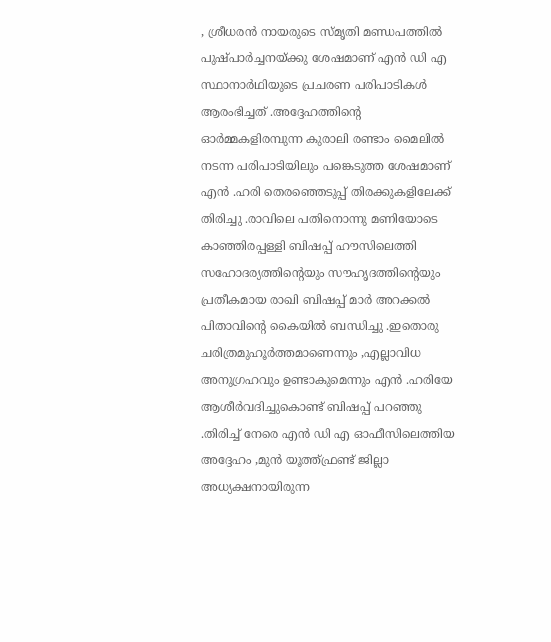, ശ്രീധരൻ നായരുടെ സ്മൃതി മണ്ഡപത്തിൽ പുഷ്പാർച്ചനയ്ക്കു ശേഷമാണ് എൻ ഡി എ സ്ഥാനാർഥിയുടെ പ്രചരണ പരിപാടികൾ ആരംഭിച്ചത് .അദ്ദേഹത്തിന്റെ ഓർമ്മകളിരമ്പുന്ന കുരാലി രണ്ടാം മൈലിൽ നടന്ന പരിപാടിയിലും പങ്കെടുത്ത ശേഷമാണ് എൻ .ഹരി തെരഞ്ഞെടുപ്പ് തിരക്കുകളിലേക്ക് തിരിച്ചു .രാവിലെ പതിനൊന്നു മണിയോടെ കാഞ്ഞിരപ്പള്ളി ബിഷപ്പ് ഹൗസിലെത്തി സഹോദര്യത്തിന്റെയും സൗഹൃദത്തിന്റെയും പ്രതീകമായ രാഖി ബിഷപ്പ് മാർ അറക്കൽ പിതാവിന്റെ കൈയിൽ ബന്ധിച്ചു .ഇതൊരു ചരിത്രമുഹൂർത്തമാണെന്നും ,എല്ലാവിധ അനുഗ്രഹവും ഉണ്ടാകുമെന്നും എൻ .ഹരിയേ ആശീർവദിച്ചുകൊണ്ട് ബിഷപ്പ് പറഞ്ഞു .തിരിച്ച്‌ നേരെ എൻ ഡി എ ഓഫീസിലെത്തിയ അദ്ദേഹം ,മുൻ യൂത്ത്ഫ്രണ്ട് ജില്ലാ അധ്യക്ഷനായിരുന്ന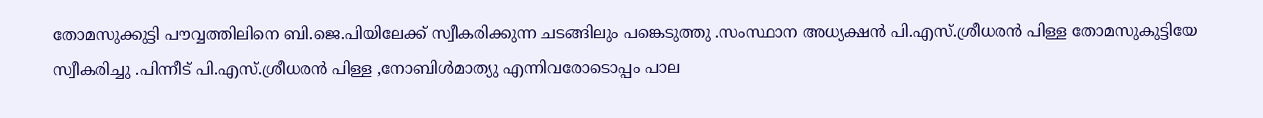തോമസുക്കുട്ടി പൗവ്വത്തിലിനെ ബി.ജെ.പിയിലേക്ക് സ്വീകരിക്കുന്ന ചടങ്ങിലും പങ്കെടുത്തു .സംസ്ഥാന അധ്യക്ഷൻ പി.എസ്.ശ്രീധരൻ പിള്ള തോമസുകുട്ടിയേ സ്വീകരിച്ചു .പിന്നീട് പി.എസ്.ശ്രീധരൻ പിള്ള ,നോബിൾമാത്യു എന്നിവരോടൊപ്പം പാല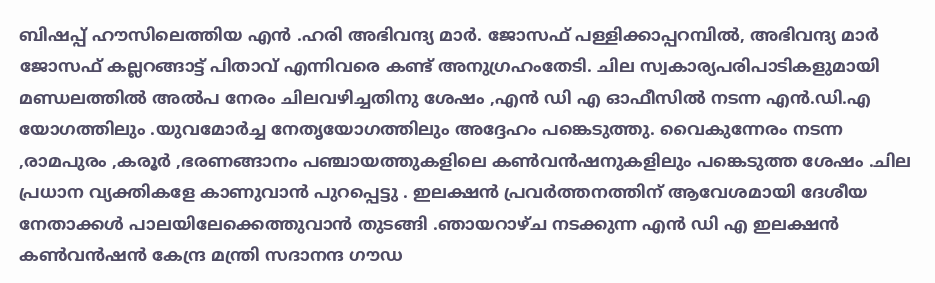ബിഷപ്പ് ഹൗസിലെത്തിയ എൻ .ഹരി അഭിവന്ദ്യ മാർ. ജോസഫ് പള്ളിക്കാപ്പറമ്പിൽ, അഭിവന്ദ്യ മാർ ജോസഫ് കല്ലറങ്ങാട്ട് പിതാവ് എന്നിവരെ കണ്ട് അനുഗ്രഹംതേടി. ചില സ്വകാര്യപരിപാടികളുമായി മണ്ഡലത്തിൽ അൽപ നേരം ചിലവഴിച്ചതിനു ശേഷം ,എൻ ഡി എ ഓഫീസിൽ നടന്ന എൻ.ഡി.എ യോഗത്തിലും .യുവമോർച്ച നേതൃയോഗത്തിലും അദ്ദേഹം പങ്കെടുത്തു. വൈകുന്നേരം നടന്ന ,രാമപുരം ,കരൂർ ,ഭരണങ്ങാനം പഞ്ചായത്തുകളിലെ കൺവൻഷനുകളിലും പങ്കെടുത്ത ശേഷം .ചില പ്രധാന വ്യക്തികളേ കാണുവാൻ പുറപ്പെട്ടു . ഇലക്ഷൻ പ്രവർത്തനത്തിന് ആവേശമായി ദേശീയ നേതാക്കൾ പാലയിലേക്കെത്തുവാൻ തുടങ്ങി .ഞായറാഴ്ച നടക്കുന്ന എൻ ഡി എ ഇലക്ഷൻ കൺവൻഷൻ കേന്ദ്ര മന്ത്രി സദാനന്ദ ഗൗഡ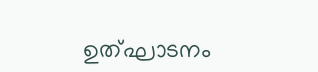ഉത്ഘാടനം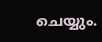ചെയ്യും.